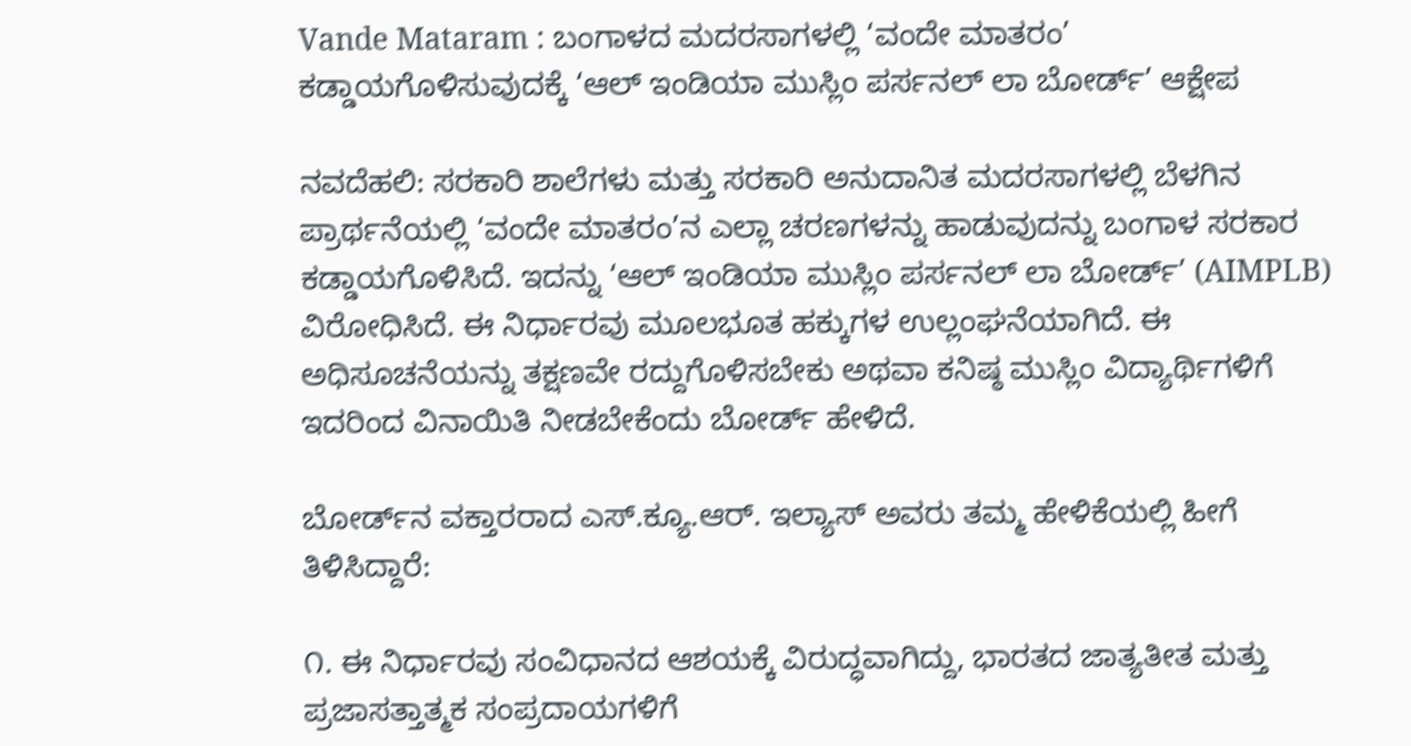Vande Mataram : ಬಂಗಾಳದ ಮದರಸಾಗಳಲ್ಲಿ ‘ವಂದೇ ಮಾತರಂ’ ಕಡ್ಡಾಯಗೊಳಿಸುವುದಕ್ಕೆ ‘ಆಲ್ ಇಂಡಿಯಾ ಮುಸ್ಲಿಂ ಪರ್ಸನಲ್ ಲಾ ಬೋರ್ಡ್’ ಆಕ್ಷೇಪ

ನವದೆಹಲಿ: ಸರಕಾರಿ ಶಾಲೆಗಳು ಮತ್ತು ಸರಕಾರಿ ಅನುದಾನಿತ ಮದರಸಾಗಳಲ್ಲಿ ಬೆಳಗಿನ ಪ್ರಾರ್ಥನೆಯಲ್ಲಿ ‘ವಂದೇ ಮಾತರಂ’ನ ಎಲ್ಲಾ ಚರಣಗಳನ್ನು ಹಾಡುವುದನ್ನು ಬಂಗಾಳ ಸರಕಾರ ಕಡ್ಡಾಯಗೊಳಿಸಿದೆ. ಇದನ್ನು ‘ಆಲ್ ಇಂಡಿಯಾ ಮುಸ್ಲಿಂ ಪರ್ಸನಲ್ ಲಾ ಬೋರ್ಡ್’ (AIMPLB) ವಿರೋಧಿಸಿದೆ. ಈ ನಿರ್ಧಾರವು ಮೂಲಭೂತ ಹಕ್ಕುಗಳ ಉಲ್ಲಂಘನೆಯಾಗಿದೆ. ಈ ಅಧಿಸೂಚನೆಯನ್ನು ತಕ್ಷಣವೇ ರದ್ದುಗೊಳಿಸಬೇಕು ಅಥವಾ ಕನಿಷ್ಠ ಮುಸ್ಲಿಂ ವಿದ್ಯಾರ್ಥಿಗಳಿಗೆ ಇದರಿಂದ ವಿನಾಯಿತಿ ನೀಡಬೇಕೆಂದು ಬೋರ್ಡ್ ಹೇಳಿದೆ.

ಬೋರ್ಡ್‌ನ ವಕ್ತಾರರಾದ ಎಸ್.ಕ್ಯೂ.ಆರ್. ಇಲ್ಯಾಸ್ ಅವರು ತಮ್ಮ ಹೇಳಿಕೆಯಲ್ಲಿ ಹೀಗೆ ತಿಳಿಸಿದ್ದಾರೆ:

೧. ಈ ನಿರ್ಧಾರವು ಸಂವಿಧಾನದ ಆಶಯಕ್ಕೆ ವಿರುದ್ಧವಾಗಿದ್ದು, ಭಾರತದ ಜಾತ್ಯತೀತ ಮತ್ತು ಪ್ರಜಾಸತ್ತಾತ್ಮಕ ಸಂಪ್ರದಾಯಗಳಿಗೆ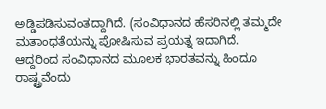ಅಡ್ಡಿಪಡಿಸುವಂತದ್ದಾಗಿದೆ. (ಸಂವಿಧಾನದ ಹೆಸರಿನಲ್ಲಿ ತಮ್ಮದೇ ಮತಾಂಧತೆಯನ್ನು ಪೋಷಿಸುವ ಪ್ರಯತ್ನ ಇದಾಗಿದೆ. ಆದ್ದರಿಂದ ಸಂವಿಧಾನದ ಮೂಲಕ ಭಾರತವನ್ನು ಹಿಂದೂ ರಾಷ್ಟ್ರವೆಂದು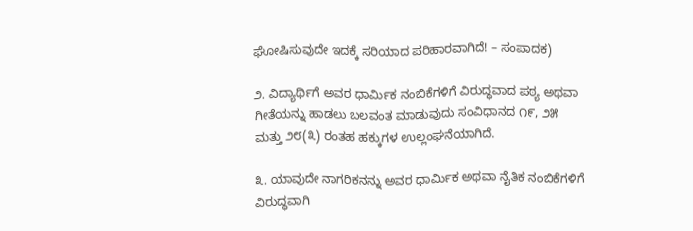ಘೋಷಿಸುವುದೇ ಇದಕ್ಕೆ ಸರಿಯಾದ ಪರಿಹಾರವಾಗಿದೆ! – ಸಂಪಾದಕ)

೨. ವಿದ್ಯಾರ್ಥಿಗೆ ಅವರ ಧಾರ್ಮಿಕ ನಂಬಿಕೆಗಳಿಗೆ ವಿರುದ್ಧವಾದ ಪಠ್ಯ ಅಥವಾ ಗೀತೆಯನ್ನು ಹಾಡಲು ಬಲವಂತ ಮಾಡುವುದು ಸಂವಿಧಾನದ ೧೯, ೨೫ ಮತ್ತು ೨೮(೩) ರಂತಹ ಹಕ್ಕುಗಳ ಉಲ್ಲಂಘನೆಯಾಗಿದೆ.

೩. ಯಾವುದೇ ನಾಗರಿಕನನ್ನು ಅವರ ಧಾರ್ಮಿಕ ಅಥವಾ ನೈತಿಕ ನಂಬಿಕೆಗಳಿಗೆ ವಿರುದ್ಧವಾಗಿ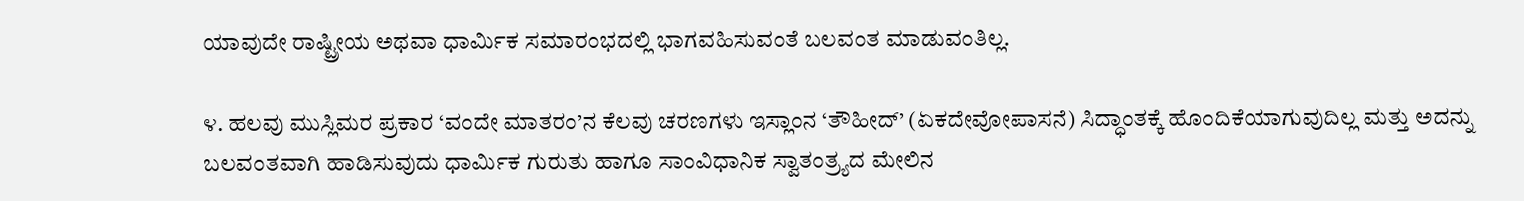ಯಾವುದೇ ರಾಷ್ಟ್ರೀಯ ಅಥವಾ ಧಾರ್ಮಿಕ ಸಮಾರಂಭದಲ್ಲಿ ಭಾಗವಹಿಸುವಂತೆ ಬಲವಂತ ಮಾಡುವಂತಿಲ್ಲ.

೪. ಹಲವು ಮುಸ್ಲಿಮರ ಪ್ರಕಾರ ‘ವಂದೇ ಮಾತರಂ’ನ ಕೆಲವು ಚರಣಗಳು ಇಸ್ಲಾಂನ ‘ತೌಹೀದ್’ (ಏಕದೇವೋಪಾಸನೆ) ಸಿದ್ಧಾಂತಕ್ಕೆ ಹೊಂದಿಕೆಯಾಗುವುದಿಲ್ಲ ಮತ್ತು ಅದನ್ನು ಬಲವಂತವಾಗಿ ಹಾಡಿಸುವುದು ಧಾರ್ಮಿಕ ಗುರುತು ಹಾಗೂ ಸಾಂವಿಧಾನಿಕ ಸ್ವಾತಂತ್ರ್ಯದ ಮೇಲಿನ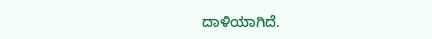ದಾಳಿಯಾಗಿದೆ.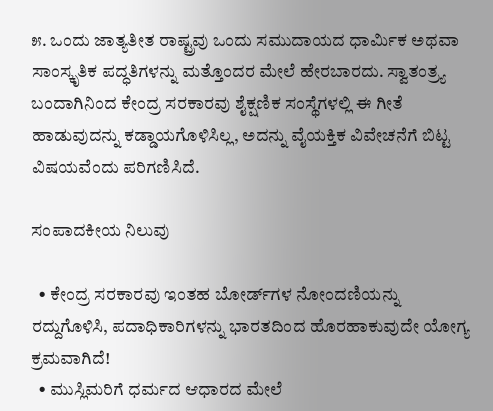೫. ಒಂದು ಜಾತ್ಯತೀತ ರಾಷ್ಟ್ರವು ಒಂದು ಸಮುದಾಯದ ಧಾರ್ಮಿಕ ಅಥವಾ ಸಾಂಸ್ಕೃತಿಕ ಪದ್ಧತಿಗಳನ್ನು ಮತ್ತೊಂದರ ಮೇಲೆ ಹೇರಬಾರದು. ಸ್ವಾತಂತ್ರ್ಯ ಬಂದಾಗಿನಿಂದ ಕೇಂದ್ರ ಸರಕಾರವು ಶೈಕ್ಷಣಿಕ ಸಂಸ್ಥೆಗಳಲ್ಲಿ ಈ ಗೀತೆ ಹಾಡುವುದನ್ನು ಕಡ್ಡಾಯಗೊಳಿಸಿಲ್ಲ, ಅದನ್ನು ವೈಯಕ್ತಿಕ ವಿವೇಚನೆಗೆ ಬಿಟ್ಟ ವಿಷಯವೆಂದು ಪರಿಗಣಿಸಿದೆ.

ಸಂಪಾದಕೀಯ ನಿಲುವು

  • ಕೇಂದ್ರ ಸರಕಾರವು ಇಂತಹ ಬೋರ್ಡ್‌ಗಳ ನೋಂದಣಿಯನ್ನು ರದ್ದುಗೊಳಿಸಿ, ಪದಾಧಿಕಾರಿಗಳನ್ನು ಭಾರತದಿಂದ ಹೊರಹಾಕುವುದೇ ಯೋಗ್ಯ ಕ್ರಮವಾಗಿದೆ!
  • ಮುಸ್ಲಿಮರಿಗೆ ಧರ್ಮದ ಆಧಾರದ ಮೇಲೆ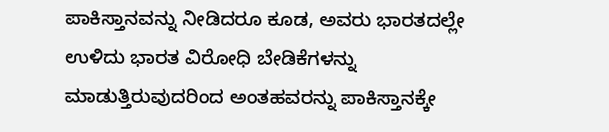ಪಾಕಿಸ್ತಾನವನ್ನು ನೀಡಿದರೂ ಕೂಡ, ಅವರು ಭಾರತದಲ್ಲೇ ಉಳಿದು ಭಾರತ ವಿರೋಧಿ ಬೇಡಿಕೆಗಳನ್ನು ಮಾಡುತ್ತಿರುವುದರಿಂದ ಅಂತಹವರನ್ನು ಪಾಕಿಸ್ತಾನಕ್ಕೇ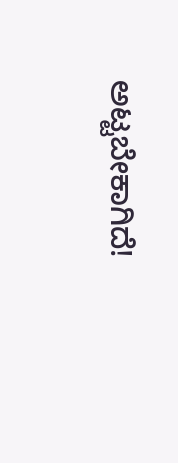ಅಟ್ಟಬೇಕಾಗಿದೆ!